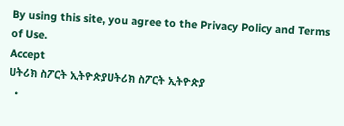By using this site, you agree to the Privacy Policy and Terms of Use.
Accept
ሀትሪክ ስፖርት ኢትዮጵያሀትሪክ ስፖርት ኢትዮጵያ
  •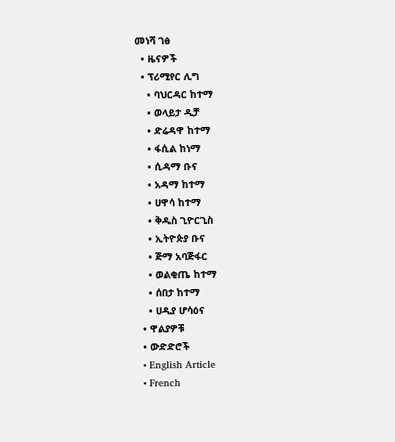መነሻ ገፅ
  • ዜናዎች
  • ፕሪሚየር ሊግ
    • ባህርዳር ከተማ
    • ወላይታ ዲቻ
    • ድሬዳዋ ከተማ
    • ፋሲል ከነማ
    • ሲዳማ ቡና
    • አዳማ ከተማ
    • ሀዋሳ ከተማ
    • ቅዱስ ጊዮርጊስ
    • ኢትዮጵያ ቡና
    • ጅማ አባጅፋር
    • ወልቂጤ ከተማ
    • ሰበታ ከተማ
    • ሀዲያ ሆሳዕና
  • ዋልያዎቹ
  • ውድድሮች
  • English Article
  • French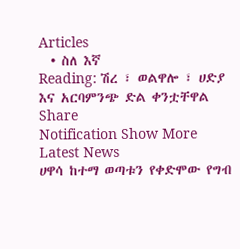Articles
  • ስለ እኛ
Reading: ሽረ ፣ ወልዋሎ ፣ ሀድያ እና አርባምንጭ ድል ቀንቷቸዋል
Share
Notification Show More
Latest News
ሀዋሳ ከተማ ወጣቱን የቀድሞው የግብ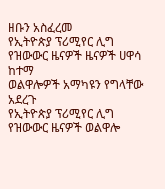ዘቡን አስፈረመ
የኢትዮጵያ ፕሪሚየር ሊግ የዝውውር ዜናዎች ዜናዎች ሀዋሳ ከተማ
ወልዋሎዎች አማካዩን የግላቸው አደረጉ
የኢትዮጵያ ፕሪሚየር ሊግ የዝውውር ዜናዎች ወልዋሎ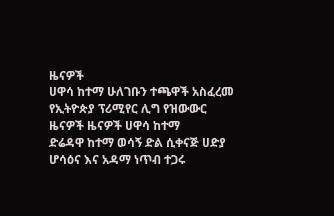ዜናዎች
ሀዋሳ ከተማ ሁለገቡን ተጫዋች አስፈረመ
የኢትዮጵያ ፕሪሚየር ሊግ የዝውውር ዜናዎች ዜናዎች ሀዋሳ ከተማ
ድሬዳዋ ከተማ ወሳኝ ድል ሲቀናጅ ሀድያ ሆሳዕና እና አዳማ ነጥብ ተጋሩ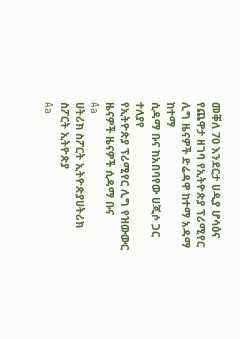መቐለ 70 እንደርታ ሀዲያ ሆሳዕና የጨዋታ ዘገባ የኢትዮጵያ ፕሪሚየር ሊግ ዜናዎች ድሬዳዋ ከተማ አዳማ ከተማ
ሲዳማ ቡና ከአበባየው ሀጂሶ ጋር ተለያየ
የኢትዮጵያ ፕሪሚየር ሊግ የዝውውር ዜናዎች ዜናዎች ሲዳማ ቡና
Aa
ሀትሪክ ስፖርት ኢትዮጵያሀትሪክ ስፖርት ኢትዮጵያ
Aa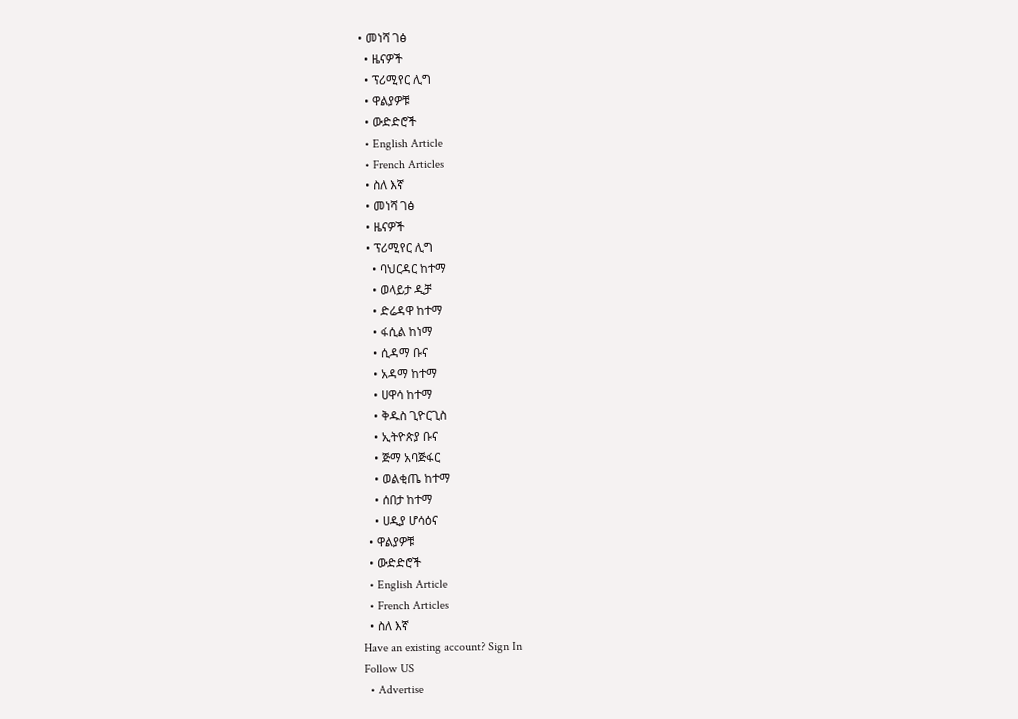• መነሻ ገፅ
  • ዜናዎች
  • ፕሪሚየር ሊግ
  • ዋልያዎቹ
  • ውድድሮች
  • English Article
  • French Articles
  • ስለ እኛ
  • መነሻ ገፅ
  • ዜናዎች
  • ፕሪሚየር ሊግ
    • ባህርዳር ከተማ
    • ወላይታ ዲቻ
    • ድሬዳዋ ከተማ
    • ፋሲል ከነማ
    • ሲዳማ ቡና
    • አዳማ ከተማ
    • ሀዋሳ ከተማ
    • ቅዱስ ጊዮርጊስ
    • ኢትዮጵያ ቡና
    • ጅማ አባጅፋር
    • ወልቂጤ ከተማ
    • ሰበታ ከተማ
    • ሀዲያ ሆሳዕና
  • ዋልያዎቹ
  • ውድድሮች
  • English Article
  • French Articles
  • ስለ እኛ
Have an existing account? Sign In
Follow US
  • Advertise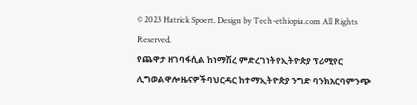© 2023 Hatrick Spoert. Design by Tech-ethiopia.com All Rights Reserved.
የጨዋታ ዘገባፋሲል ከነማሽረ ምድረገነትየኢትዮጵያ ፕሪሚየር ሊግወልዋሎዜናዎችባህርዳር ከተማኢትዮጵያ ንግድ ባንክአርባምንጭ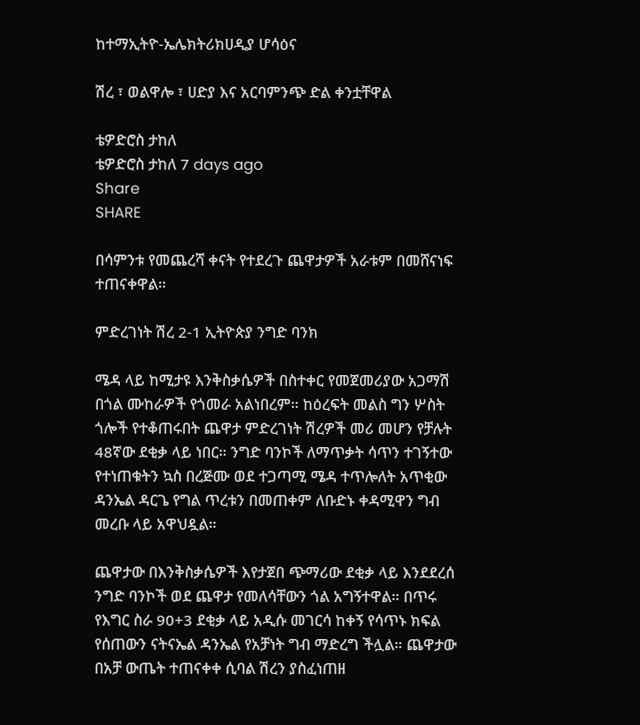ከተማኢትዮ-ኤሌክትሪክሀዲያ ሆሳዕና

ሽረ ፣ ወልዋሎ ፣ ሀድያ እና አርባምንጭ ድል ቀንቷቸዋል

ቴዎድሮስ ታከለ
ቴዎድሮስ ታከለ 7 days ago
Share
SHARE

በሳምንቱ የመጨረሻ ቀናት የተደረጉ ጨዋታዎች አራቱም በመሸናነፍ ተጠናቀዋል።

ምድረገነት ሽረ 2-1 ኢትዮጵያ ንግድ ባንክ

ሜዳ ላይ ከሚታዩ እንቅስቃሴዎች በስተቀር የመጀመሪያው አጋማሽ በጎል ሙከራዎች የጎመራ አልነበረም። ከዕረፍት መልስ ግን ሦስት ጎሎች የተቆጠሩበት ጨዋታ ምድረገነት ሽረዎች መሪ መሆን የቻሉት 48ኛው ደቂቃ ላይ ነበር። ንግድ ባንኮች ለማጥቃት ሳጥን ተገኝተው የተነጠቁትን ኳስ በረጅሙ ወደ ተጋጣሚ ሜዳ ተጥሎለት አጥቂው ዳንኤል ዳርጌ የግል ጥረቱን በመጠቀም ለቡድኑ ቀዳሚዋን ግብ መረቡ ላይ አዋህዷል።

ጨዋታው በእንቅስቃሴዎች እየታጀበ ጭማሪው ደቂቃ ላይ እንደደረሰ ንግድ ባንኮች ወደ ጨዋታ የመለሳቸውን ጎል አግኝተዋል። በጥሩ የእግር ስራ 90+3 ደቂቃ ላይ አዲሱ መገርሳ ከቀኝ የሳጥኑ ክፍል የሰጠውን ናትናኤል ዳንኤል የአቻነት ግብ ማድረግ ችሏል። ጨዋታው በአቻ ውጤት ተጠናቀቀ ሲባል ሽረን ያስፈነጠዘ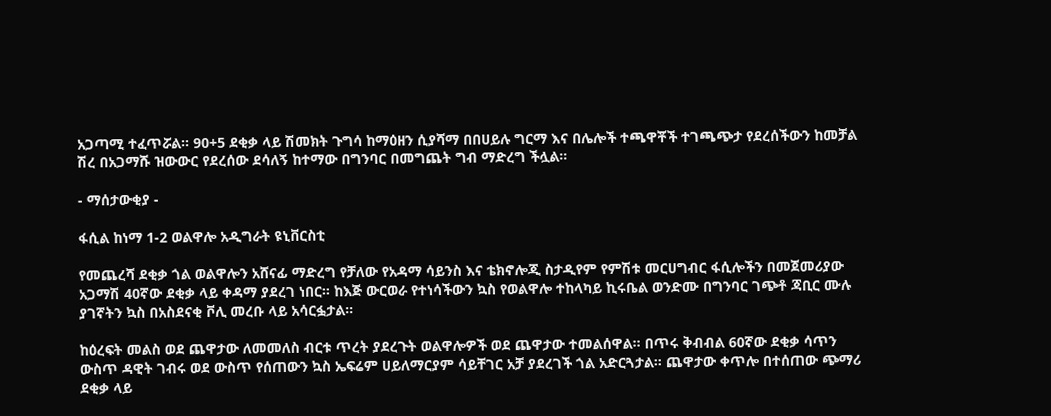አጋጣሚ ተፈጥሯል። 90+5 ደቂቃ ላይ ሽመክት ጉግሳ ከማዕዘን ሲያሻማ በበሀይሉ ግርማ እና በሌሎች ተጫዋቾች ተገጫጭታ የደረሰችውን ከመቻል ሽረ በአጋማሹ ዝውውር የደረሰው ደሳለኝ ከተማው በግንባር በመግጨት ግብ ማድረግ ችሏል።

- ማሰታውቂያ -

ፋሲል ከነማ 1-2 ወልዋሎ አዲግራት ዩኒቨርስቲ

የመጨረሻ ደቂቃ ጎል ወልዋሎን አሸናፊ ማድረግ የቻለው የአዳማ ሳይንስ እና ቴክኖሎጂ ስታዲየም የምሽቱ መርሀግብር ፋሲሎችን በመጀመሪያው አጋማሽ 40ኛው ደቂቃ ላይ ቀዳማ ያደረገ ነበር። ከእጅ ውርወራ የተነሳችውን ኳስ የወልዋሎ ተከላካይ ኪሩቤል ወንድሙ በግንባር ገጭቶ ጃቢር ሙሉ ያገኛትን ኳስ በአስደናቂ ቮሊ መረቡ ላይ አሳርፏታል።

ከዕረፍት መልስ ወደ ጨዋታው ለመመለስ ብርቱ ጥረት ያደረጉት ወልዋሎዎች ወደ ጨዋታው ተመልሰዋል። በጥሩ ቅብብል 60ኛው ደቂቃ ሳጥን ውስጥ ዳዊት ገብሩ ወደ ውስጥ የሰጠውን ኳስ ኤፍሬም ሀይለማርያም ሳይቸገር አቻ ያደረገች ጎል አድርጓታል። ጨዋታው ቀጥሎ በተሰጠው ጭማሪ ደቂቃ ላይ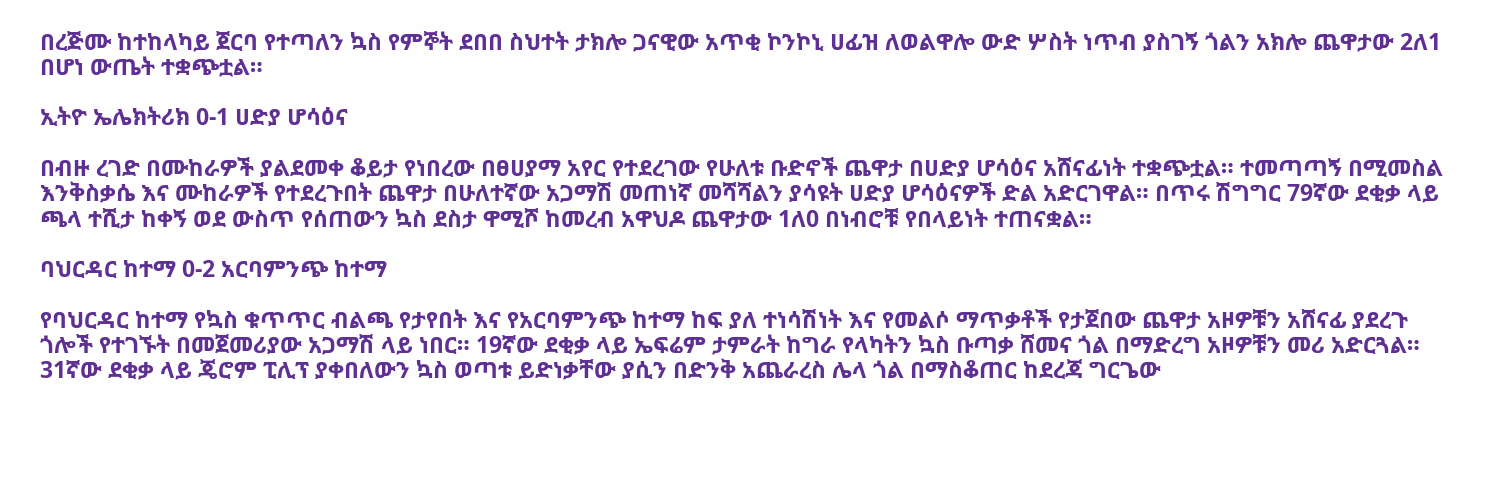በረጅሙ ከተከላካይ ጀርባ የተጣለን ኳስ የምኞት ደበበ ስህተት ታክሎ ጋናዊው አጥቂ ኮንኮኒ ሀፊዝ ለወልዋሎ ውድ ሦስት ነጥብ ያስገኝ ጎልን አክሎ ጨዋታው 2ለ1 በሆነ ውጤት ተቋጭቷል።

ኢትዮ ኤሌክትሪክ 0-1 ሀድያ ሆሳዕና

በብዙ ረገድ በሙከራዎች ያልደመቀ ቆይታ የነበረው በፀሀያማ አየር የተደረገው የሁለቱ ቡድኖች ጨዋታ በሀድያ ሆሳዕና አሸናፊነት ተቋጭቷል። ተመጣጣኝ በሚመስል እንቅስቃሴ እና ሙከራዎች የተደረጉበት ጨዋታ በሁለተኛው አጋማሽ መጠነኛ መሻሻልን ያሳዩት ሀድያ ሆሳዕናዎች ድል አድርገዋል። በጥሩ ሽግግር 79ኛው ደቂቃ ላይ ጫላ ተሺታ ከቀኝ ወደ ውስጥ የሰጠውን ኳስ ደስታ ዋሚሾ ከመረብ አዋህዶ ጨዋታው 1ለ0 በነብሮቹ የበላይነት ተጠናቋል።

ባህርዳር ከተማ 0-2 አርባምንጭ ከተማ

የባህርዳር ከተማ የኳስ ቁጥጥር ብልጫ የታየበት እና የአርባምንጭ ከተማ ከፍ ያለ ተነሳሽነት እና የመልሶ ማጥቃቶች የታጀበው ጨዋታ አዞዎቹን አሸናፊ ያደረጉ ጎሎች የተገኙት በመጀመሪያው አጋማሽ ላይ ነበር። 19ኛው ደቂቃ ላይ ኤፍሬም ታምራት ከግራ የላካትን ኳስ ቡጣቃ ሸመና ጎል በማድረግ አዞዎቹን መሪ አድርጓል። 31ኛው ደቂቃ ላይ ጄሮም ፒሊፕ ያቀበለውን ኳስ ወጣቱ ይድነቃቸው ያሲን በድንቅ አጨራረስ ሌላ ጎል በማስቆጠር ከደረጃ ግርጌው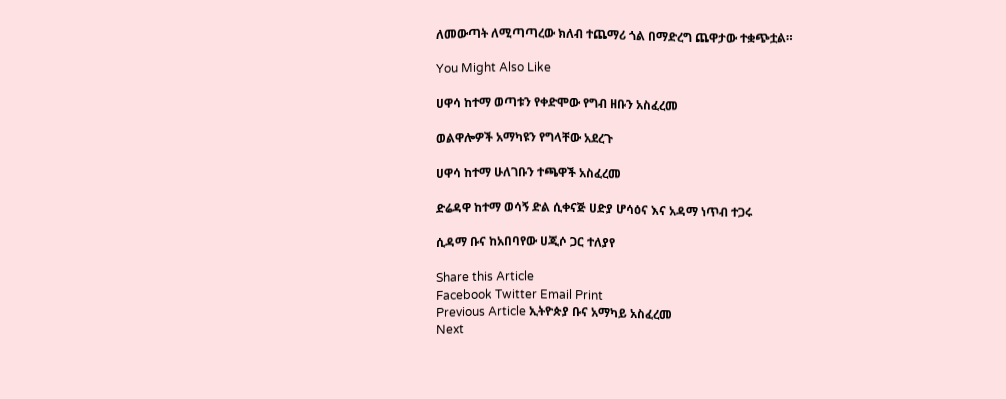ለመውጣት ለሚጣጣረው ክለብ ተጨማሪ ጎል በማድረግ ጨዋታው ተቋጭቷል።

You Might Also Like

ሀዋሳ ከተማ ወጣቱን የቀድሞው የግብ ዘቡን አስፈረመ

ወልዋሎዎች አማካዩን የግላቸው አደረጉ

ሀዋሳ ከተማ ሁለገቡን ተጫዋች አስፈረመ

ድሬዳዋ ከተማ ወሳኝ ድል ሲቀናጅ ሀድያ ሆሳዕና እና አዳማ ነጥብ ተጋሩ

ሲዳማ ቡና ከአበባየው ሀጂሶ ጋር ተለያየ

Share this Article
Facebook Twitter Email Print
Previous Article ኢትዮጵያ ቡና አማካይ አስፈረመ
Next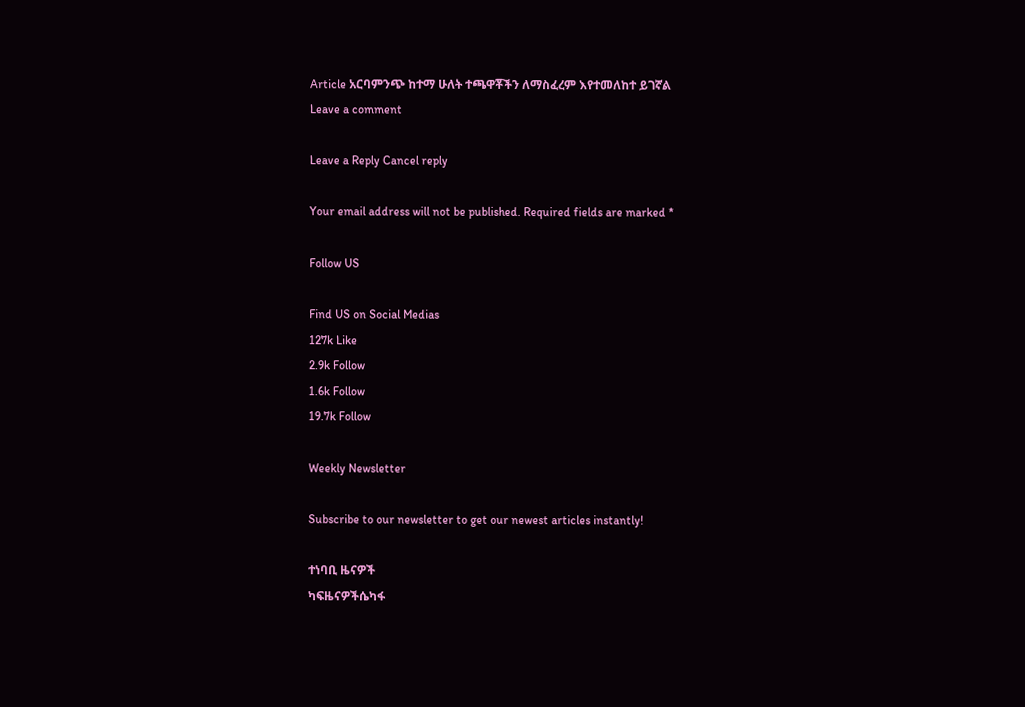Article አርባምንጭ ከተማ ሁለት ተጫዋቾችን ለማስፈረም እየተመለከተ ይገኛል
Leave a comment

Leave a Reply Cancel reply

Your email address will not be published. Required fields are marked *

Follow US

Find US on Social Medias
127k Like
2.9k Follow
1.6k Follow
19.7k Follow

Weekly Newsletter

Subscribe to our newsletter to get our newest articles instantly!

ተነባቢ ዜናዎች
ካፍዜናዎችሴካፋ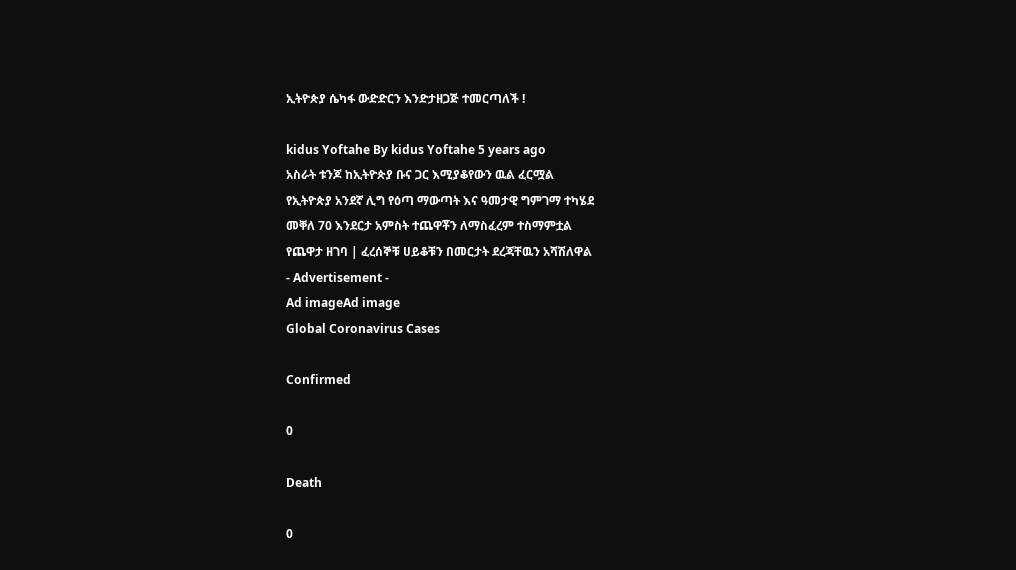ኢትዮጵያ ሴካፋ ውድድርን እንድታዘጋጅ ተመርጣለች !

kidus Yoftahe By kidus Yoftahe 5 years ago
አስራት ቱንጆ ከኢትዮጵያ ቡና ጋር እሚያቆየውን ዉል ፈርሟል
የኢትዮጵያ አንደኛ ሊግ የዕጣ ማውጣት እና ዓመታዊ ግምገማ ተካሄደ
መቐለ 70 እንደርታ አምስት ተጨዋቾን ለማስፈረም ተስማምቷል
የጨዋታ ዘገባ | ፈረሰኞቹ ሀይቆቹን በመርታት ደረጃቸዉን አሻሽለዋል
- Advertisement -
Ad imageAd image
Global Coronavirus Cases

Confirmed

0

Death

0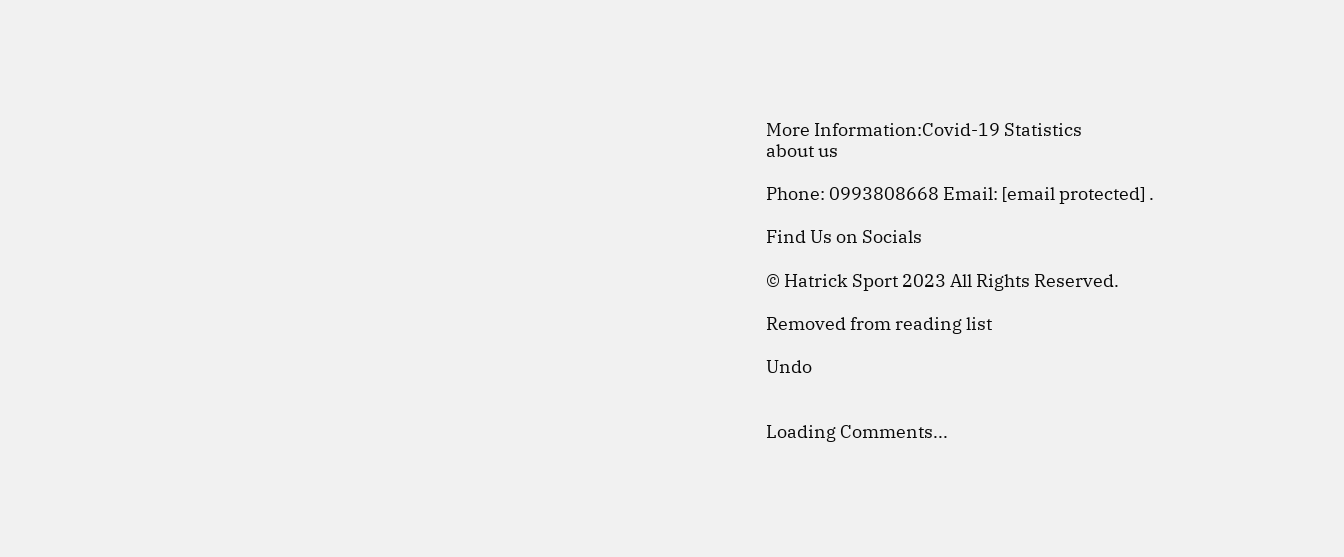More Information:Covid-19 Statistics
about us

Phone: 0993808668 Email: [email protected] .

Find Us on Socials

© Hatrick Sport 2023 All Rights Reserved.

Removed from reading list

Undo


Loading Comments...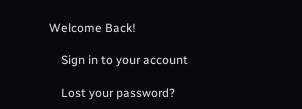Welcome Back!

    Sign in to your account

    Lost your password?